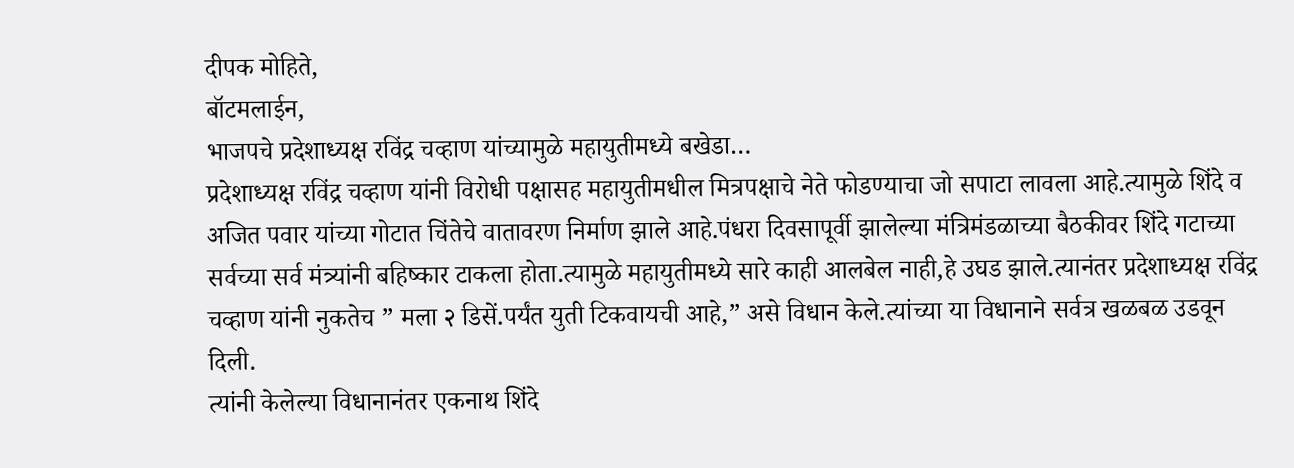दीपक मोहिते,
बॉटमलाईन,
भाजपचे प्रदेशाध्यक्ष रविंद्र चव्हाण यांच्यामुळे महायुतीमध्ये बखेडा…
प्रदेशाध्यक्ष रविंद्र चव्हाण यांनी विरोधी पक्षासह महायुतीमधील मित्रपक्षाचे नेते फोडण्याचा जो सपाटा लावला आहे.त्यामुळे शिंदे व अजित पवार यांच्या गोटात चिंतेचे वातावरण निर्माण झाले आहे.पंधरा दिवसापूर्वी झालेल्या मंत्रिमंडळाच्या बैठकीवर शिंदे गटाच्या सर्वच्या सर्व मंत्र्यांनी बहिष्कार टाकला होता.त्यामुळे महायुतीमध्ये सारे काही आलबेल नाही,हे उघड झाले.त्यानंतर प्रदेशाध्यक्ष रविंद्र चव्हाण यांनी नुकतेच ” मला २ डिसें.पर्यंत युती टिकवायची आहे,” असे विधान केले.त्यांच्या या विधानाने सर्वत्र खळबळ उडवून दिली.
त्यांनी केलेल्या विधानानंतर एकनाथ शिंदे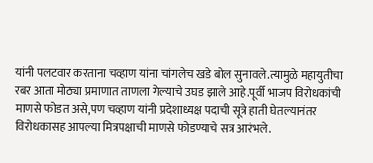यांनी पलटवार करताना चव्हाण यांना चांगलेच खडे बोल सुनावले.त्यामुळे महायुतीचा रबर आता मोठ्या प्रमाणात ताणला गेल्याचे उघड झाले आहे.पूर्वी भाजप विरोधकांची माणसे फोडत असे,पण चव्हाण यांनी प्रदेशाध्यक्ष पदाची सूत्रे हाती घेतल्यानंतर विरोधकासह आपल्या मित्रपक्षाची माणसे फोडण्याचे सत्र आरंभले.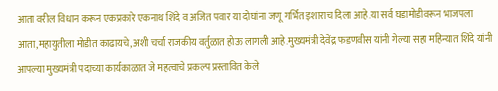आता वरील विधान करून एकप्रकारे एकनाथ शिंदे व अजित पवार या दोघांना जणू गर्भित इशाराच दिला आहे.या सर्व घडामोडीवरून भाजपला आता,महायुतीला मोडीत काढायचे,अशी चर्चा राजकीय वर्तुळात होऊ लागली आहे.मुख्यमंत्री देवेंद्र फडणवीस यांनी गेल्या सहा महिन्यात शिंदे यांनी आपल्या मुख्यमंत्री पदाच्या कार्यकाळात जे महत्वाचे प्रकल्प प्रस्तावित केले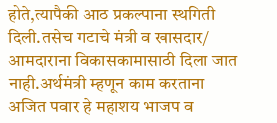होते,त्यापैकी आठ प्रकल्पाना स्थगिती दिली.तसेच गटाचे मंत्री व खासदार/ आमदाराना विकासकामासाठी दिला जात नाही.अर्थमंत्री म्हणून काम करताना अजित पवार हे महाशय भाजप व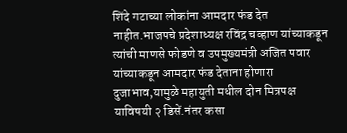शिंदे गटाच्या लोकांना आमदार फंड देत नाहीत.भाजपचे प्रदेशाध्यक्ष रविंद्र चव्हाण यांच्याकडून त्यांची माणसे फोडणे व उपमुख्यमंत्री अजित पवार यांच्याकडून आमदार फंड देताना होणारा दुजाभाव,यामुळे महायुती मधील दोन मित्रपक्ष याविषयी २ डिसें.नंतर कसा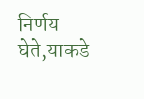निर्णय घेते,याकडे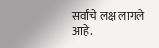सर्वांचे लक्ष लागले आहे.